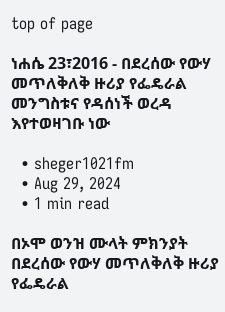top of page

ነሐሴ 23፣2016 - በደረሰው የውሃ መጥለቅለቅ ዙሪያ የፌዴራል መንግስቱና የዳሰነች ወረዳ እየተወዛገቡ ነው

  • sheger1021fm
  • Aug 29, 2024
  • 1 min read

በኦሞ ወንዝ ሙላት ምክንያት በደረሰው የውሃ መጥለቅለቅ ዙሪያ የፌዴራል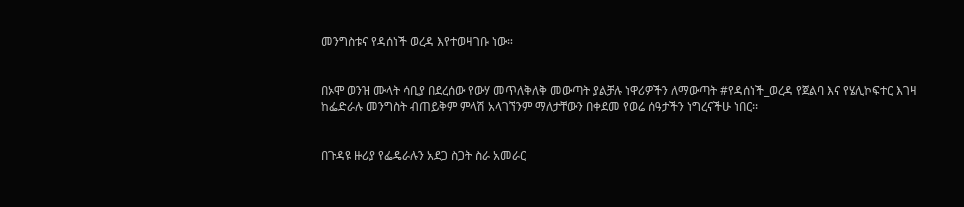መንግስቱና የዳሰነች ወረዳ እየተወዛገቡ ነው።


በኦሞ ወንዝ ሙላት ሳቢያ በደረሰው የውሃ መጥለቅለቅ መውጣት ያልቻሉ ነዋሪዎችን ለማውጣት #የዳሰነች_ወረዳ የጀልባ እና የሄሊኮፍተር እገዛ ከፌድራሉ መንግስት ብጠይቅም ምላሽ አላገኘንም ማለታቸውን በቀደመ የወሬ ሰዓታችን ነግረናችሁ ነበር፡፡


በጉዳዩ ዙሪያ የፌዴራሉን አደጋ ስጋት ስራ አመራር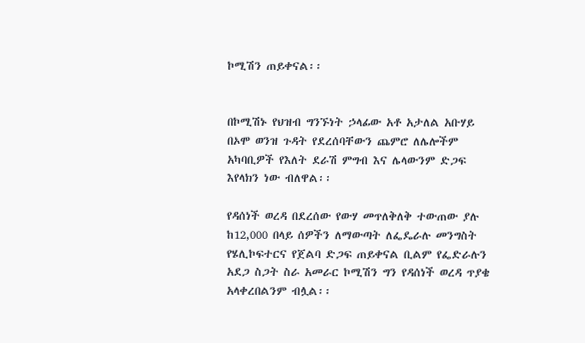ኮሚሽን ጠይቀናል፡፡


በኮሚሽኑ የህዝብ ግንኙነት ኃላፊው አቶ አታለል አቡሃይ በኦሞ ወንዝ ጉዳት የደረሰባቸውን ጨምሮ ለሌሎችም አካባቢዎች የእለት ደራሽ ምግብ እና ሌላውንም ድጋፍ እየላክን ነው ብለዋል፡፡

የዳሰነች ወረዳ በደረሰው የውሃ መጥለቅለቅ ተውጠው ያሉ ከ12,000 በላይ ሰዎችን ለማውጣት ለፌዴራሉ መንግስት የሄሊኮፍተርና የጀልባ ድጋፍ ጠይቀናል ቢልም የፌድራሉን አደጋ ስጋት ስራ አመራር ኮሚሽን ግን የዳሰነች ወረዳ ጥያቄ አላቀረበልንም ብሏል፡፡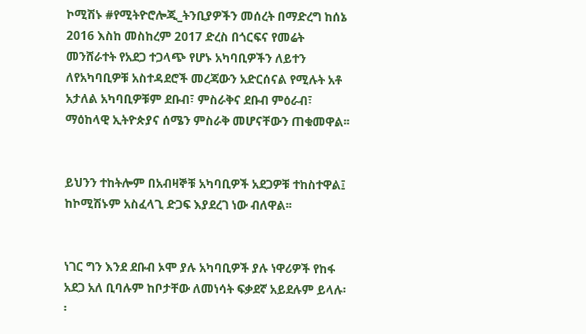ኮሚሽኑ #የሚትዮሮሎጂ_ትንቢያዎችን መሰረት በማድረግ ከሰኔ 2016 እስከ መስከረም 2017 ድረስ በጎርፍና የመሬት መንሸራተት የአደጋ ተጋላጭ የሆኑ አካባቢዎችን ለይተን ለየአካባቢዎቹ አስተዳደሮች መረጃውን አድርሰናል የሚሉት አቶ አታለል አካባቢዎቹም ደቡብ፣ ምስራቅና ደቡብ ምዕራብ፣ ማዕከላዊ ኢትዮጵያና ሰሜን ምስራቅ መሆናቸውን ጠቁመዋል፡፡


ይህንን ተከትሎም በአብዛኞቹ አካባቢዎች አደጋዎቹ ተከስተዋል፤ ከኮሚሽኑም አስፈላጊ ድጋፍ እያደረገ ነው ብለዋል፡፡


ነገር ግን እንደ ደቡብ ኦሞ ያሉ አካባቢዎች ያሉ ነዋሪዎች የከፋ አደጋ አለ ቢባሉም ከቦታቸው ለመነሳት ፍቃደኛ አይደሉም ይላሉ፡፡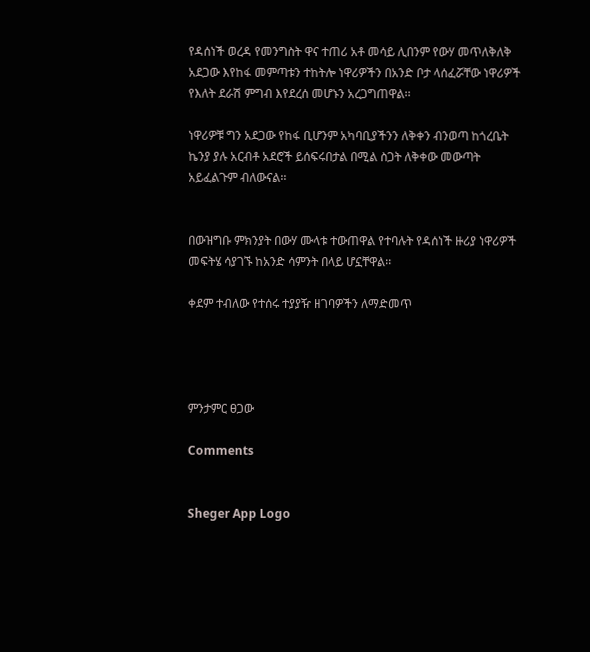የዳሰነች ወረዳ የመንግስት ዋና ተጠሪ አቶ መሳይ ሊበንም የውሃ መጥለቅለቅ አደጋው እየከፋ መምጣቱን ተከትሎ ነዋሪዎችን በአንድ ቦታ ላሰፈሯቸው ነዋሪዎች የእለት ደራሽ ምግብ እየደረሰ መሆኑን አረጋግጠዋል፡፡

ነዋሪዎቹ ግን አደጋው የከፋ ቢሆንም አካባቢያችንን ለቅቀን ብንወጣ ከጎረቤት ኬንያ ያሉ አርብቶ አደሮች ይሰፍሩበታል በሚል ስጋት ለቅቀው መውጣት አይፈልጉም ብለውናል፡፡


በውዝግቡ ምክንያት በውሃ ሙላቱ ተውጠዋል የተባሉት የዳሰነች ዙሪያ ነዋሪዎች መፍትሄ ሳያገኙ ከአንድ ሳምንት በላይ ሆኗቸዋል፡፡

ቀደም ተብለው የተሰሩ ተያያዥ ዘገባዎችን ለማድመጥ




ምንታምር ፀጋው

Comments


Sheger App Logo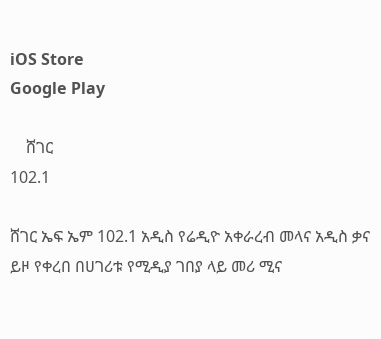iOS Store
Google Play

    ሸገር
102.1

ሸገር ኤፍ ኤም 102.1 አዲስ የሬዲዮ አቀራረብ መላና አዲስ ቃና ይዞ የቀረበ በሀገሪቱ የሚዲያ ገበያ ላይ መሪ ሚና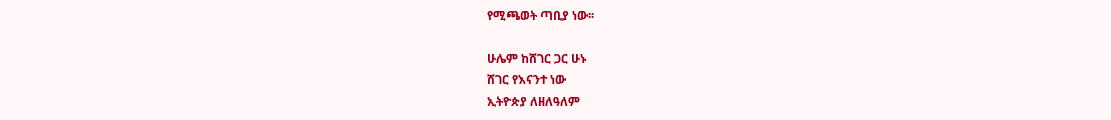የሚጫወት ጣቢያ ነው፡፡

ሁሌም ከሸገር ጋር ሁኑ
ሸገር የእናንተ ነው
ኢትዮጵያ ለዘለዓለም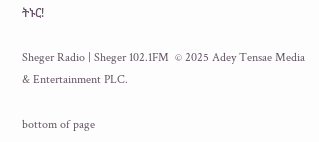ትኑር!

Sheger Radio | Sheger 102.1FM  © 2025 Adey Tensae Media & Entertainment PLC.

bottom of page